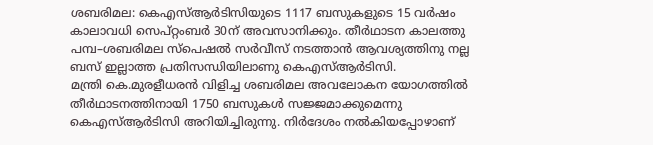ശബരിമല: കെഎസ്ആർടിസിയുടെ 1117 ബസുകളുടെ 15 വർഷം കാലാവധി സെപ്റ്റംബർ 30ന് അവസാനിക്കും. തീർഥാടന കാലത്തു പമ്പ–ശബരിമല സ്പെഷൽ സർവീസ് നടത്താൻ ആവശ്യത്തിനു നല്ല ബസ് ഇല്ലാത്ത പ്രതിസന്ധിയിലാണു കെഎസ്ആർടിസി.
മന്ത്രി കെ.മുരളീധരൻ വിളിച്ച ശബരിമല അവലോകന യോഗത്തിൽ തീർഥാടനത്തിനായി 1750 ബസുകൾ സജ്ജമാക്കുമെന്നു കെഎസ്ആർടിസി അറിയിച്ചിരുന്നു. നിർദേശം നൽകിയപ്പോഴാണ്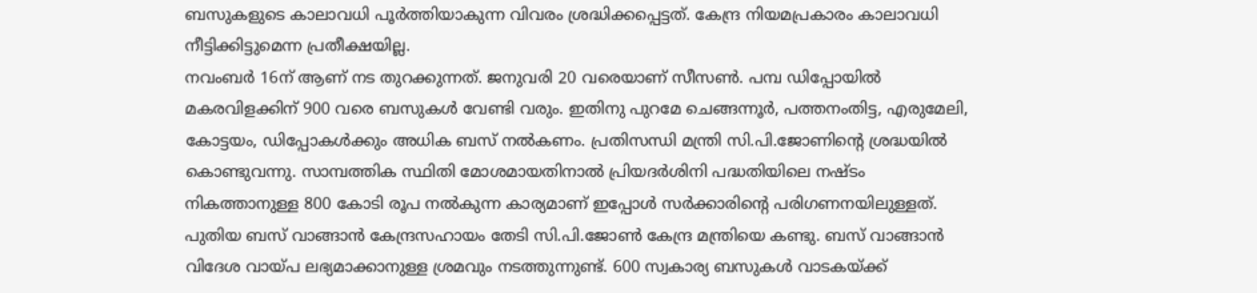ബസുകളുടെ കാലാവധി പൂർത്തിയാകുന്ന വിവരം ശ്രദ്ധിക്കപ്പെട്ടത്. കേന്ദ്ര നിയമപ്രകാരം കാലാവധി നീട്ടിക്കിട്ടുമെന്ന പ്രതീക്ഷയില്ല.
നവംബർ 16ന് ആണ് നട തുറക്കുന്നത്. ജനുവരി 20 വരെയാണ് സീസൺ. പമ്പ ഡിപ്പോയിൽ മകരവിളക്കിന് 900 വരെ ബസുകൾ വേണ്ടി വരും. ഇതിനു പുറമേ ചെങ്ങന്നൂർ, പത്തനംതിട്ട, എരുമേലി, കോട്ടയം, ഡിപ്പോകൾക്കും അധിക ബസ് നൽകണം. പ്രതിസന്ധി മന്ത്രി സി.പി.ജോണിന്റെ ശ്രദ്ധയിൽ കൊണ്ടുവന്നു. സാമ്പത്തിക സ്ഥിതി മോശമായതിനാൽ പ്രിയദർശിനി പദ്ധതിയിലെ നഷ്ടം നികത്താനുള്ള 800 കോടി രൂപ നൽകുന്ന കാര്യമാണ് ഇപ്പോൾ സർക്കാരിന്റെ പരിഗണനയിലുള്ളത്.
പുതിയ ബസ് വാങ്ങാൻ കേന്ദ്രസഹായം തേടി സി.പി.ജോൺ കേന്ദ്ര മന്ത്രിയെ കണ്ടു. ബസ് വാങ്ങാൻ വിദേശ വായ്പ ലഭ്യമാക്കാനുള്ള ശ്രമവും നടത്തുന്നുണ്ട്. 600 സ്വകാര്യ ബസുകൾ വാടകയ്ക്ക്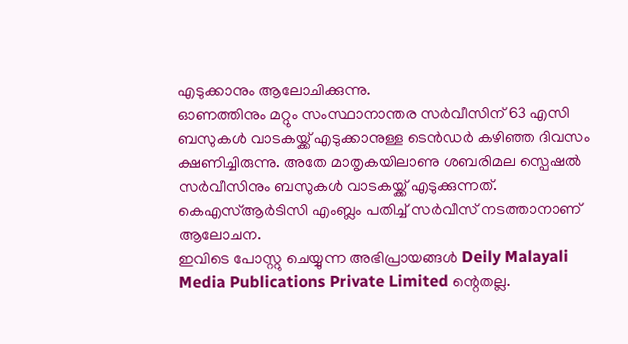എടുക്കാനും ആലോചിക്കുന്നു.
ഓണത്തിനും മറ്റും സംസ്ഥാനാന്തര സർവീസിന് 63 എസി ബസുകൾ വാടകയ്ക്ക് എടുക്കാനുള്ള ടെൻഡർ കഴിഞ്ഞ ദിവസം ക്ഷണിച്ചിരുന്നു. അതേ മാതൃകയിലാണു ശബരിമല സ്പെഷൽ സർവീസിനും ബസുകൾ വാടകയ്ക്ക് എടുക്കുന്നത്. കെഎസ്ആർടിസി എംബ്ലം പതിച്ച് സർവീസ് നടത്താനാണ് ആലോചന.
ഇവിടെ പോസ്റ്റു ചെയ്യുന്ന അഭിപ്രായങ്ങൾ Deily Malayali Media Publications Private Limited ന്റെതല്ല.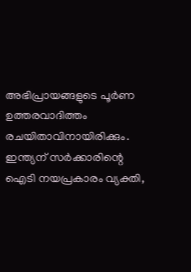അഭിപ്രായങ്ങളുടെ പൂർണ ഉത്തരവാദിത്തം രചയിതാവിനായിരിക്കും.
ഇന്ത്യന് സർക്കാരിന്റെ ഐടി നയപ്രകാരം വ്യക്തി,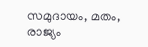സമുദായം, മതം, രാജ്യം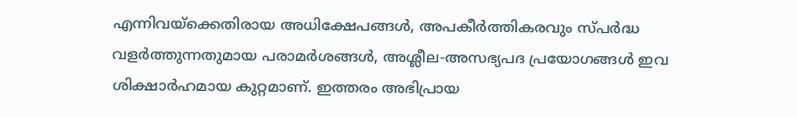എന്നിവയ്ക്കെതിരായ അധിക്ഷേപങ്ങൾ, അപകീർത്തികരവും സ്പർദ്ധ വളർത്തുന്നതുമായ പരാമർശങ്ങൾ, അശ്ലീല-അസഭ്യപദ പ്രയോഗങ്ങൾ ഇവ ശിക്ഷാർഹമായ കുറ്റമാണ്. ഇത്തരം അഭിപ്രായ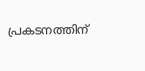പ്രകടനത്തിന്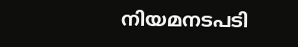നിയമനടപടി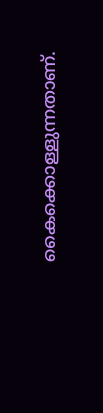കൈക്കൊള്ളുന്നതാണ്.